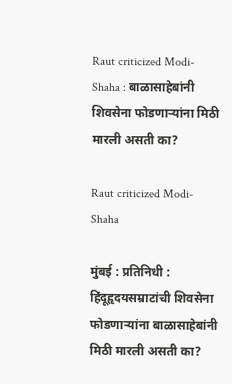Raut criticized Modi-Shaha : बाळासाहेबांनी शिवसेना फोडणाऱ्यांना मिठी मारली असती का?

Raut criticized Modi-Shaha

मुंबई : प्रतिनिधी : हिंदूहृदयसम्राटांची शिवसेना फोडणाऱ्यांना बाळासाहेबांनी मिठी मारली असती का?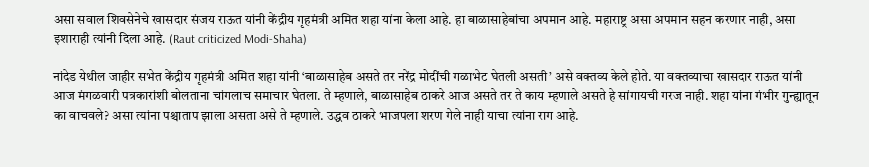असा सवाल शिवसेनेचे खासदार संजय राऊत यांनी केंद्रीय गृहमंत्री अमित शहा यांना केला आहे. हा बाळासाहेबांचा अपमान आहे. महाराष्ट्र असा अपमान सहन करणार नाही, असा इशाराही त्यांनी दिला आहे. (Raut criticized Modi-Shaha)

नांदेड येथील जाहीर सभेत केंद्रीय गृहमंत्री अमित शहा यांनी ‘बाळासाहेब असते तर नरेंद्र मोदींची गळाभेट घेतली असती’ असे वक्तव्य केले होते. या वक्तव्याचा खासदार राऊत यांनी आज मंगळवारी पत्रकारांशी बोलताना चांगलाच समाचार घेतला. ते म्हणाले, बाळासाहेब ठाकरे आज असते तर ते काय म्हणाले असते हे सांगायची गरज नाही. शहा यांना गंभीर गुन्ह्यातून का वाचवले? असा त्यांना पश्चाताप झाला असता असे ते म्हणाले. उद्धव ठाकरे भाजपला शरण गेले नाही याचा त्यांना राग आहे.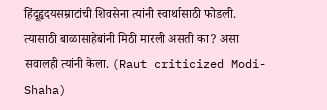हिंदूहृदयसम्राटांची शिवसेना त्यांनी स्वार्थासाठी फोडली. त्यासाठी बाळासाहेबांनी मिठी मारली असती का? असा सवालही त्यांनी केला. (Raut criticized Modi-Shaha)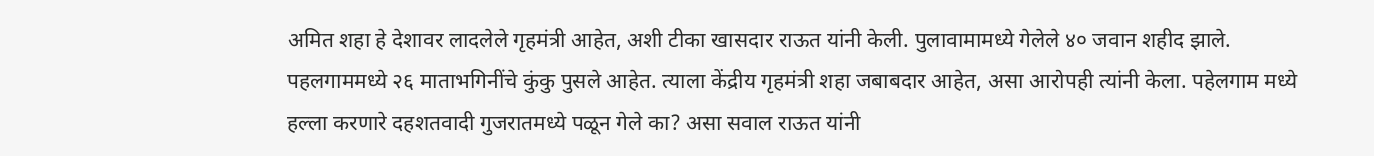अमित शहा हे देशावर लादलेले गृहमंत्री आहेत, अशी टीका खासदार राऊत यांनी केली. पुलावामामध्ये गेलेले ४० जवान शहीद झाले. पहलगाममध्ये २६ माताभगिनींचे कुंकु पुसले आहेत. त्याला केंद्रीय गृहमंत्री शहा जबाबदार आहेत, असा आरोपही त्यांनी केला. पहेलगाम मध्ये हल्ला करणारे दहशतवादी गुजरातमध्ये पळून गेले का? असा सवाल राऊत यांनी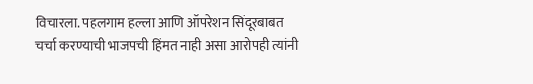विचारला. पहलगाम हल्ला आणि ऑपरेशन सिंदूरबाबत चर्चा करण्याची भाजपची हिंमत नाही असा आरोपही त्यांनी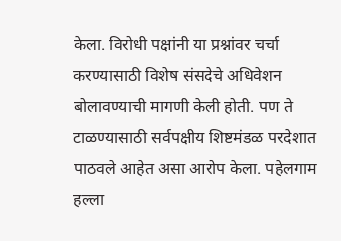केला. विरोधी पक्षांनी या प्रश्नांवर चर्चा करण्यासाठी विशेष संसदेचे अधिवेशन बोलावण्याची मागणी केली होती. पण ते टाळण्यासाठी सर्वपक्षीय शिष्टमंडळ परदेशात पाठवले आहेत असा आरोप केला. पहेलगाम हल्ला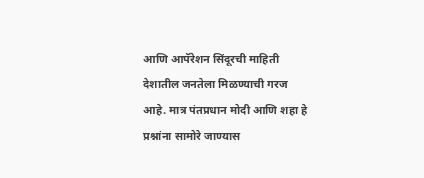आणि आपॅरेशन सिंदूरची माहिती देशातील जनतेला मिळण्याची गरज आहे. मात्र पंतप्रधान मोदी आणि शहा हे प्रश्नांना सामोरे जाण्यास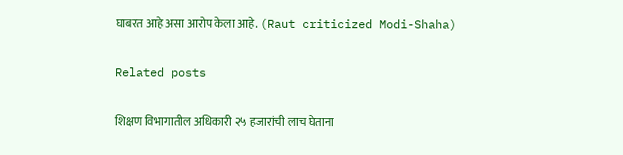घाबरत आहे असा आरोप केला आहे. (Raut criticized Modi-Shaha)

Related posts

शिक्षण विभागातील अधिकारी २५ हजारांची लाच घेताना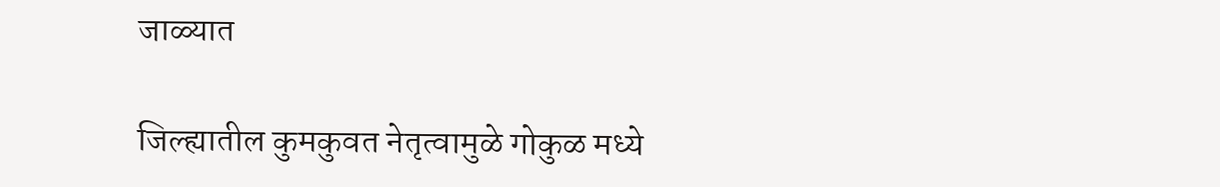जाळ्यात

जिल्ह्यातील कुमकुवत नेतृत्वामुळे गोकुळ मध्ये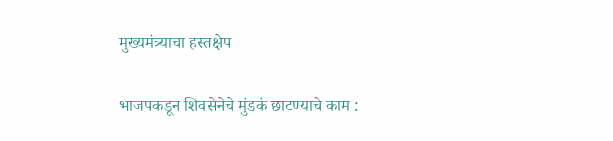मुख्यमंत्र्याचा हस्तक्षेप

भाजपकडून शिवसेनेचे मुंडकं छाटण्याचे काम :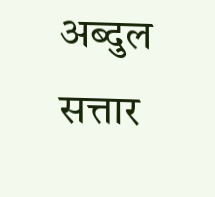अब्दुल सत्तार